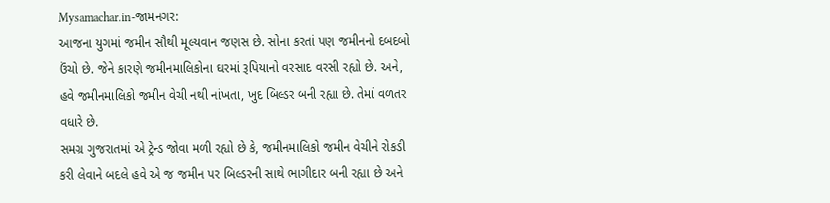Mysamachar.in-જામનગર:
આજના યુગમાં જમીન સૌથી મૂલ્યવાન જણસ છે. સોના કરતાં પણ જમીનનો દબદબો ઉંચો છે. જેને કારણે જમીનમાલિકોના ઘરમાં રૂપિયાનો વરસાદ વરસી રહ્યો છે. અને, હવે જમીનમાલિકો જમીન વેચી નથી નાંખતા, ખુદ બિલ્ડર બની રહ્યા છે. તેમાં વળતર વધારે છે.
સમગ્ર ગુજરાતમાં એ ટ્રેન્ડ જોવા મળી રહ્યો છે કે, જમીનમાલિકો જમીન વેચીને રોકડી કરી લેવાને બદલે હવે એ જ જમીન પર બિલ્ડરની સાથે ભાગીદાર બની રહ્યા છે અને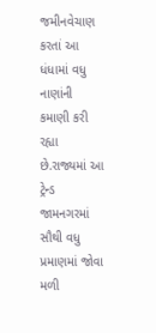જમીનવેચાણ કરતાં આ ધંધામાં વધુ નાણાંની કમાણી કરી રહ્યા છે.રાજ્યમાં આ ટ્રેન્ડ જામનગરમાં સૌથી વધુ પ્રમાણમાં જોવા મળી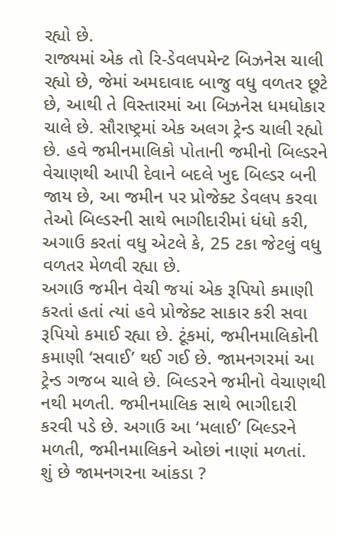રહ્યો છે.
રાજ્યમાં એક તો રિ-ડેવલપમેન્ટ બિઝનેસ ચાલી રહ્યો છે, જેમાં અમદાવાદ બાજુ વધુ વળતર છૂટે છે, આથી તે વિસ્તારમાં આ બિઝનેસ ધમધોકાર ચાલે છે. સૌરાષ્ટ્રમાં એક અલગ ટ્રેન્ડ ચાલી રહ્યો છે. હવે જમીનમાલિકો પોતાની જમીનો બિલ્ડરને વેચાણથી આપી દેવાને બદલે ખુદ બિલ્ડર બની જાય છે, આ જમીન પર પ્રોજેક્ટ ડેવલપ કરવા તેઓ બિલ્ડરની સાથે ભાગીદારીમાં ધંધો કરી, અગાઉ કરતાં વધુ એટલે કે, 25 ટકા જેટલું વધુ વળતર મેળવી રહ્યા છે.
અગાઉ જમીન વેચી જયાં એક રૂપિયો કમાણી કરતાં હતાં ત્યાં હવે પ્રોજેક્ટ સાકાર કરી સવા રૂપિયો કમાઈ રહ્યા છે. ટૂંકમાં, જમીનમાલિકોની કમાણી ‘સવાઈ’ થઈ ગઈ છે. જામનગરમાં આ ટ્રેન્ડ ગજબ ચાલે છે. બિલ્ડરને જમીનો વેચાણથી નથી મળતી. જમીનમાલિક સાથે ભાગીદારી કરવી પડે છે. અગાઉ આ ‘મલાઈ’ બિલ્ડરને મળતી, જમીનમાલિકને ઓછાં નાણાં મળતાં.
શું છે જામનગરના આંકડા ?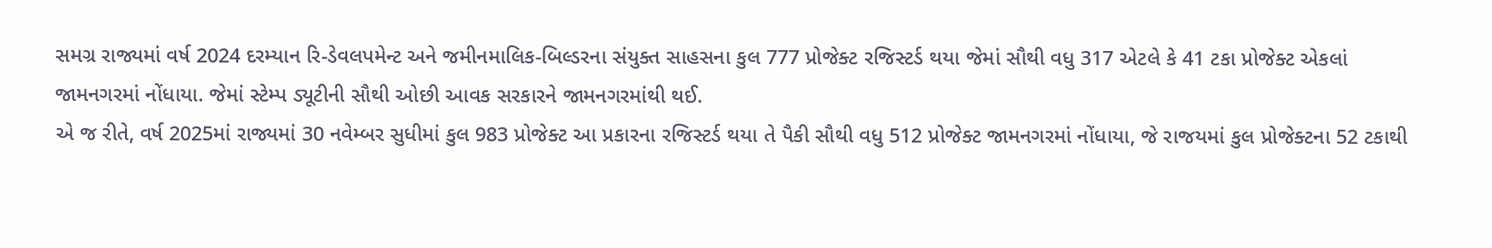સમગ્ર રાજ્યમાં વર્ષ 2024 દરમ્યાન રિ-ડેવલપમેન્ટ અને જમીનમાલિક-બિલ્ડરના સંયુક્ત સાહસના કુલ 777 પ્રોજેક્ટ રજિસ્ટર્ડ થયા જેમાં સૌથી વધુ 317 એટલે કે 41 ટકા પ્રોજેક્ટ એકલાં જામનગરમાં નોંધાયા. જેમાં સ્ટેમ્પ ડ્યૂટીની સૌથી ઓછી આવક સરકારને જામનગરમાંથી થઈ.
એ જ રીતે, વર્ષ 2025માં રાજ્યમાં 30 નવેમ્બર સુધીમાં કુલ 983 પ્રોજેક્ટ આ પ્રકારના રજિસ્ટર્ડ થયા તે પૈકી સૌથી વધુ 512 પ્રોજેક્ટ જામનગરમાં નોંધાયા, જે રાજયમાં કુલ પ્રોજેક્ટના 52 ટકાથી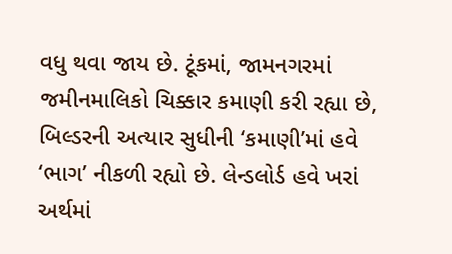વધુ થવા જાય છે. ટૂંકમાં, જામનગરમાં જમીનમાલિકો ચિક્કાર કમાણી કરી રહ્યા છે, બિલ્ડરની અત્યાર સુધીની ‘કમાણી’માં હવે ‘ભાગ’ નીકળી રહ્યો છે. લેન્ડલોર્ડ હવે ખરાં અર્થમાં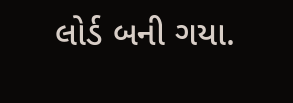લોર્ડ બની ગયા.